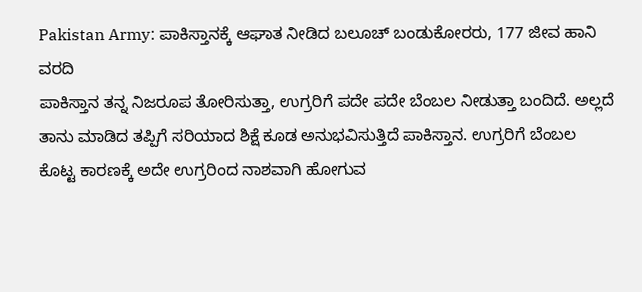Pakistan Army: ಪಾಕಿಸ್ತಾನಕ್ಕೆ ಆಘಾತ ನೀಡಿದ ಬಲೂಚ್ ಬಂಡುಕೋರರು, 177 ಜೀವ ಹಾನಿ ವರದಿ
ಪಾಕಿಸ್ತಾನ ತನ್ನ ನಿಜರೂಪ ತೋರಿಸುತ್ತಾ, ಉಗ್ರರಿಗೆ ಪದೇ ಪದೇ ಬೆಂಬಲ ನೀಡುತ್ತಾ ಬಂದಿದೆ. ಅಲ್ಲದೆ ತಾನು ಮಾಡಿದ ತಪ್ಪಿಗೆ ಸರಿಯಾದ ಶಿಕ್ಷೆ ಕೂಡ ಅನುಭವಿಸುತ್ತಿದೆ ಪಾಕಿಸ್ತಾನ. ಉಗ್ರರಿಗೆ ಬೆಂಬಲ ಕೊಟ್ಟ ಕಾರಣಕ್ಕೆ ಅದೇ ಉಗ್ರರಿಂದ ನಾಶವಾಗಿ ಹೋಗುವ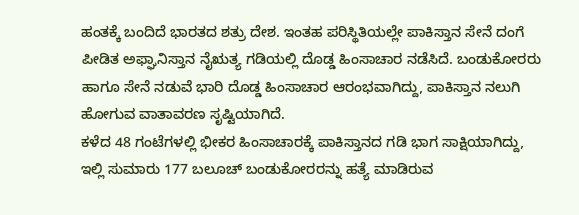ಹಂತಕ್ಕೆ ಬಂದಿದೆ ಭಾರತದ ಶತ್ರು ದೇಶ. ಇಂತಹ ಪರಿಸ್ಥಿತಿಯಲ್ಲೇ ಪಾಕಿಸ್ತಾನ ಸೇನೆ ದಂಗೆ ಪೀಡಿತ ಅಫ್ಘಾನಿಸ್ತಾನ ನೈಋತ್ಯ ಗಡಿಯಲ್ಲಿ ದೊಡ್ಡ ಹಿಂಸಾಚಾರ ನಡೆಸಿದೆ. ಬಂಡುಕೋರರು ಹಾಗೂ ಸೇನೆ ನಡುವೆ ಭಾರಿ ದೊಡ್ಡ ಹಿಂಸಾಚಾರ ಆರಂಭವಾಗಿದ್ದು, ಪಾಕಿಸ್ತಾನ ನಲುಗಿ ಹೋಗುವ ವಾತಾವರಣ ಸೃಷ್ಟಿಯಾಗಿದೆ.
ಕಳೆದ 48 ಗಂಟೆಗಳಲ್ಲಿ ಭೀಕರ ಹಿಂಸಾಚಾರಕ್ಕೆ ಪಾಕಿಸ್ತಾನದ ಗಡಿ ಭಾಗ ಸಾಕ್ಷಿಯಾಗಿದ್ದು, ಇಲ್ಲಿ ಸುಮಾರು 177 ಬಲೂಚ್ ಬಂಡುಕೋರರನ್ನು ಹತ್ಯೆ ಮಾಡಿರುವ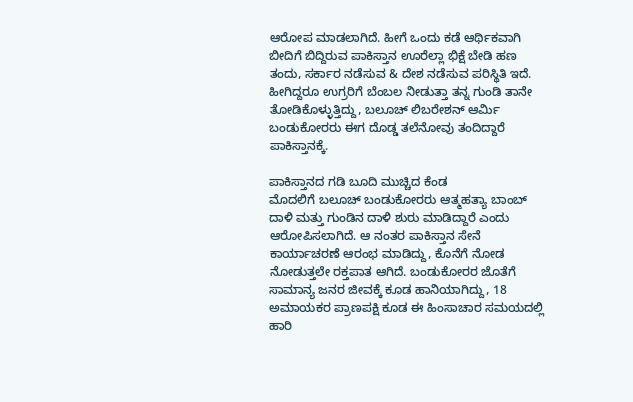ಆರೋಪ ಮಾಡಲಾಗಿದೆ. ಹೀಗೆ ಒಂದು ಕಡೆ ಆರ್ಥಿಕವಾಗಿ ಬೀದಿಗೆ ಬಿದ್ದಿರುವ ಪಾಕಿಸ್ತಾನ ಊರೆಲ್ಲಾ ಭಿಕ್ಷೆ ಬೇಡಿ ಹಣ ತಂದು, ಸರ್ಕಾರ ನಡೆಸುವ & ದೇಶ ನಡೆಸುವ ಪರಿಸ್ಥಿತಿ ಇದೆ. ಹೀಗಿದ್ದರೂ ಉಗ್ರರಿಗೆ ಬೆಂಬಲ ನೀಡುತ್ತಾ ತನ್ನ ಗುಂಡಿ ತಾನೇ ತೋಡಿಕೊಳ್ಳುತ್ತಿದ್ದು, ಬಲೂಚ್ ಲಿಬರೇಶನ್ ಆರ್ಮಿ ಬಂಡುಕೋರರು ಈಗ ದೊಡ್ಡ ತಲೆನೋವು ತಂದಿದ್ದಾರೆ ಪಾಕಿಸ್ತಾನಕ್ಕೆ.

ಪಾಕಿಸ್ತಾನದ ಗಡಿ ಬೂದಿ ಮುಚ್ಚಿದ ಕೆಂಡ
ಮೊದಲಿಗೆ ಬಲೂಚ್ ಬಂಡುಕೋರರು ಆತ್ಮಹತ್ಯಾ ಬಾಂಬ್ ದಾಳಿ ಮತ್ತು ಗುಂಡಿನ ದಾಳಿ ಶುರು ಮಾಡಿದ್ದಾರೆ ಎಂದು ಆರೋಪಿಸಲಾಗಿದೆ. ಆ ನಂತರ ಪಾಕಿಸ್ತಾನ ಸೇನೆ ಕಾರ್ಯಾಚರಣೆ ಆರಂಭ ಮಾಡಿದ್ದು, ಕೊನೆಗೆ ನೋಡ ನೋಡುತ್ತಲೇ ರಕ್ತಪಾತ ಆಗಿದೆ. ಬಂಡುಕೋರರ ಜೊತೆಗೆ ಸಾಮಾನ್ಯ ಜನರ ಜೀವಕ್ಕೆ ಕೂಡ ಹಾನಿಯಾಗಿದ್ದು, 18 ಅಮಾಯಕರ ಪ್ರಾಣಪಕ್ಷಿ ಕೂಡ ಈ ಹಿಂಸಾಚಾರ ಸಮಯದಲ್ಲಿ ಹಾರಿ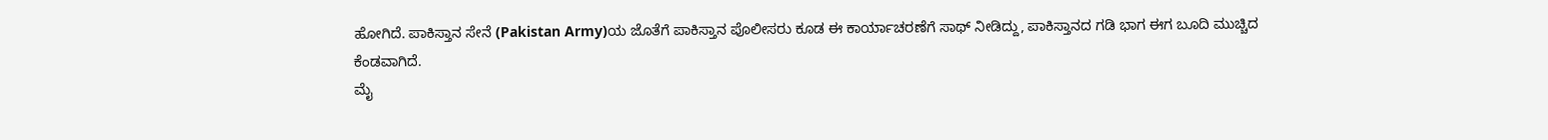ಹೋಗಿದೆ. ಪಾಕಿಸ್ತಾನ ಸೇನೆ (Pakistan Army)ಯ ಜೊತೆಗೆ ಪಾಕಿಸ್ತಾನ ಪೊಲೀಸರು ಕೂಡ ಈ ಕಾರ್ಯಾಚರಣೆಗೆ ಸಾಥ್ ನೀಡಿದ್ದು, ಪಾಕಿಸ್ತಾನದ ಗಡಿ ಭಾಗ ಈಗ ಬೂದಿ ಮುಚ್ಚಿದ ಕೆಂಡವಾಗಿದೆ.
ಮೈ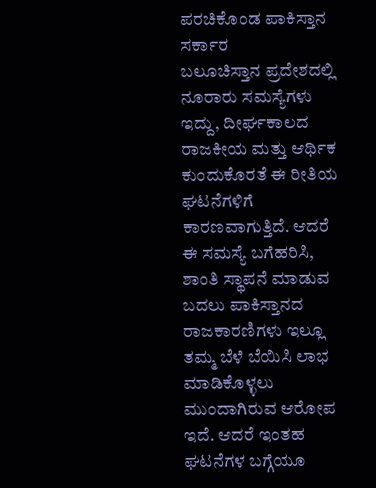ಪರಚಿಕೊಂಡ ಪಾಕಿಸ್ತಾನ ಸರ್ಕಾರ
ಬಲೂಚಿಸ್ತಾನ ಪ್ರದೇಶದಲ್ಲಿ ನೂರಾರು ಸಮಸ್ಯೆಗಳು ಇದ್ದು, ದೀರ್ಘಕಾಲದ ರಾಜಕೀಯ ಮತ್ತು ಆರ್ಥಿಕ ಕುಂದುಕೊರತೆ ಈ ರೀತಿಯ ಘಟನೆಗಳಿಗೆ ಕಾರಣವಾಗುತ್ತಿದೆ. ಆದರೆ ಈ ಸಮಸ್ಯೆ ಬಗೆಹರಿಸಿ, ಶಾಂತಿ ಸ್ಥಾಪನೆ ಮಾಡುವ ಬದಲು ಪಾಕಿಸ್ತಾನದ ರಾಜಕಾರಣಿಗಳು ಇಲ್ಲೂ ತಮ್ಮ ಬೆಳೆ ಬೆಯಿಸಿ ಲಾಭ ಮಾಡಿಕೊಳ್ಳಲು ಮುಂದಾಗಿರುವ ಆರೋಪ ಇದೆ. ಆದರೆ ಇಂತಹ ಘಟನೆಗಳ ಬಗ್ಗೆಯೂ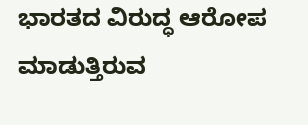ಭಾರತದ ವಿರುದ್ಧ ಆರೋಪ ಮಾಡುತ್ತಿರುವ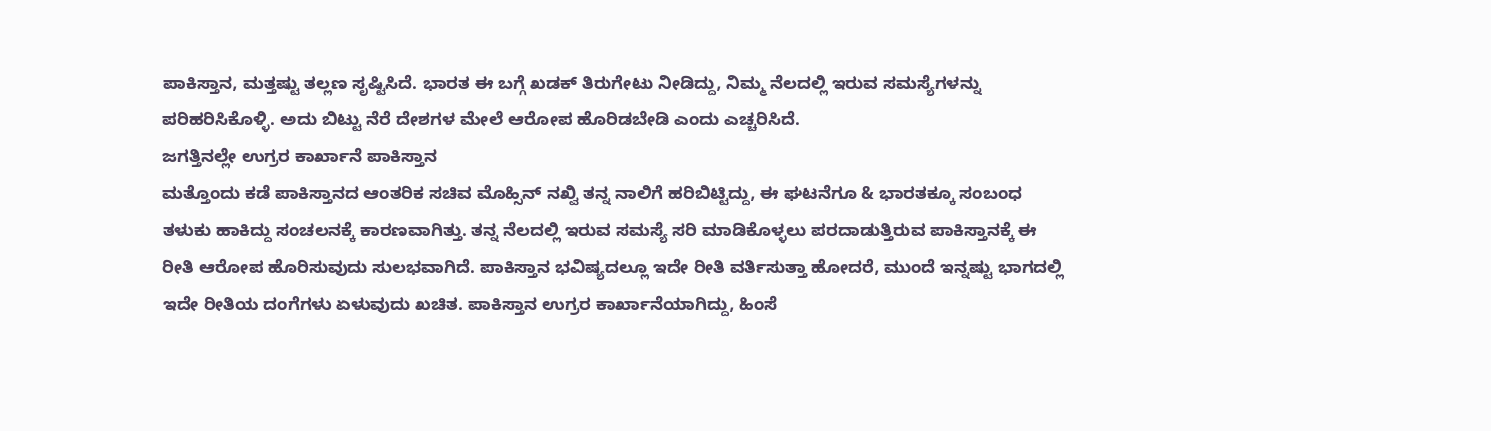ಪಾಕಿಸ್ತಾನ, ಮತ್ತಷ್ಟು ತಲ್ಲಣ ಸೃಷ್ಟಿಸಿದೆ. ಭಾರತ ಈ ಬಗ್ಗೆ ಖಡಕ್ ತಿರುಗೇಟು ನೀಡಿದ್ದು, ನಿಮ್ಮ ನೆಲದಲ್ಲಿ ಇರುವ ಸಮಸ್ಯೆಗಳನ್ನು ಪರಿಹರಿಸಿಕೊಳ್ಳಿ. ಅದು ಬಿಟ್ಟು ನೆರೆ ದೇಶಗಳ ಮೇಲೆ ಆರೋಪ ಹೊರಿಡಬೇಡಿ ಎಂದು ಎಚ್ಚರಿಸಿದೆ.
ಜಗತ್ತಿನಲ್ಲೇ ಉಗ್ರರ ಕಾರ್ಖಾನೆ ಪಾಕಿಸ್ತಾನ
ಮತ್ತೊಂದು ಕಡೆ ಪಾಕಿಸ್ತಾನದ ಆಂತರಿಕ ಸಚಿವ ಮೊಹ್ಸಿನ್ ನಖ್ವಿ ತನ್ನ ನಾಲಿಗೆ ಹರಿಬಿಟ್ಟಿದ್ದು, ಈ ಘಟನೆಗೂ & ಭಾರತಕ್ಕೂ ಸಂಬಂಧ ತಳುಕು ಹಾಕಿದ್ದು ಸಂಚಲನಕ್ಕೆ ಕಾರಣವಾಗಿತ್ತು. ತನ್ನ ನೆಲದಲ್ಲಿ ಇರುವ ಸಮಸ್ಯೆ ಸರಿ ಮಾಡಿಕೊಳ್ಳಲು ಪರದಾಡುತ್ತಿರುವ ಪಾಕಿಸ್ತಾನಕ್ಕೆ ಈ ರೀತಿ ಆರೋಪ ಹೊರಿಸುವುದು ಸುಲಭವಾಗಿದೆ. ಪಾಕಿಸ್ತಾನ ಭವಿಷ್ಯದಲ್ಲೂ ಇದೇ ರೀತಿ ವರ್ತಿಸುತ್ತಾ ಹೋದರೆ, ಮುಂದೆ ಇನ್ನಷ್ಟು ಭಾಗದಲ್ಲಿ ಇದೇ ರೀತಿಯ ದಂಗೆಗಳು ಏಳುವುದು ಖಚಿತ. ಪಾಕಿಸ್ತಾನ ಉಗ್ರರ ಕಾರ್ಖಾನೆಯಾಗಿದ್ದು, ಹಿಂಸೆ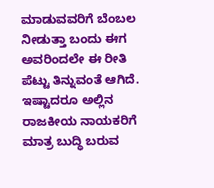ಮಾಡುವವರಿಗೆ ಬೆಂಬಲ ನೀಡುತ್ತಾ ಬಂದು ಈಗ ಅವರಿಂದಲೇ ಈ ರೀತಿ ಪೆಟ್ಟು ತಿನ್ನುವಂತೆ ಆಗಿದೆ. ಇಷ್ಟಾದರೂ ಅಲ್ಲಿನ ರಾಜಕೀಯ ನಾಯಕರಿಗೆ ಮಾತ್ರ ಬುದ್ಧಿ ಬರುವ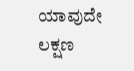ಯಾವುದೇ ಲಕ್ಷಣ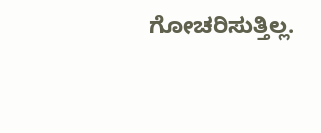ಗೋಚರಿಸುತ್ತಿಲ್ಲ.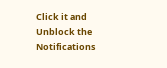Click it and Unblock the Notifications